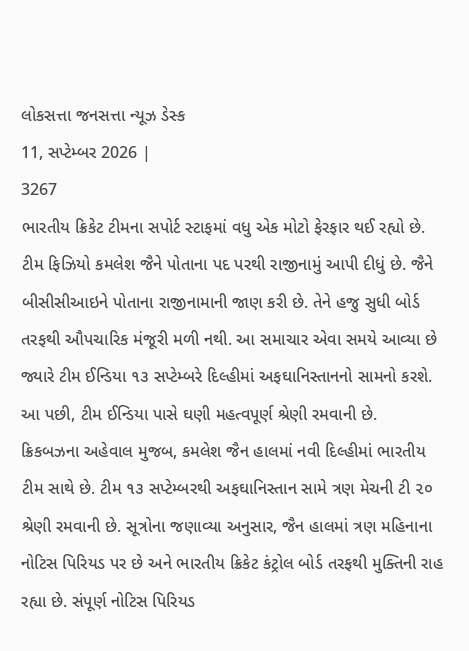લોકસત્તા જનસત્તા ન્યૂઝ ડેસ્ક
11, સપ્ટેમ્બર 2026 |
3267
ભારતીય ક્રિકેટ ટીમના સપોર્ટ સ્ટાફમાં વધુ એક મોટો ફેરફાર થઈ રહ્યો છે. ટીમ ફિઝિયો કમલેશ જૈને પોતાના પદ પરથી રાજીનામું આપી દીધું છે. જૈને બીસીસીઆઇને પોતાના રાજીનામાની જાણ કરી છે. તેને હજુ સુધી બોર્ડ તરફથી ઔપચારિક મંજૂરી મળી નથી. આ સમાચાર એવા સમયે આવ્યા છે જ્યારે ટીમ ઈન્ડિયા ૧૩ સપ્ટેમ્બરે દિલ્હીમાં અફઘાનિસ્તાનનો સામનો કરશે. આ પછી, ટીમ ઈન્ડિયા પાસે ઘણી મહત્વપૂર્ણ શ્રેણી રમવાની છે.
ક્રિકબઝના અહેવાલ મુજબ, કમલેશ જૈન હાલમાં નવી દિલ્હીમાં ભારતીય ટીમ સાથે છે. ટીમ ૧૩ સપ્ટેમ્બરથી અફઘાનિસ્તાન સામે ત્રણ મેચની ટી ૨૦ શ્રેણી રમવાની છે. સૂત્રોના જણાવ્યા અનુસાર, જૈન હાલમાં ત્રણ મહિનાના નોટિસ પિરિયડ પર છે અને ભારતીય ક્રિકેટ કંટ્રોલ બોર્ડ તરફથી મુક્તિની રાહ રહ્યા છે. સંપૂર્ણ નોટિસ પિરિયડ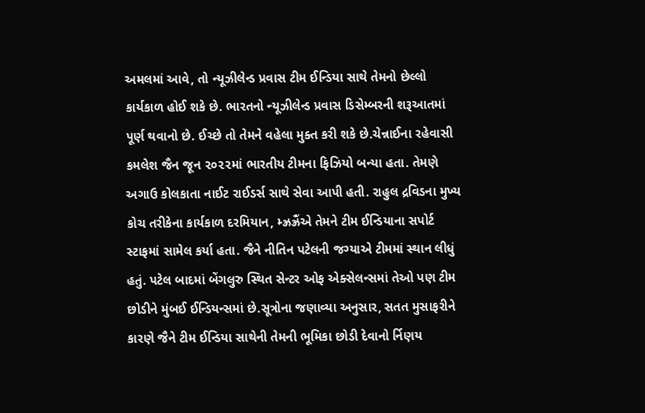અમલમાં આવે, તો ન્યૂઝીલેન્ડ પ્રવાસ ટીમ ઈન્ડિયા સાથે તેમનો છેલ્લો કાર્યકાળ હોઈ શકે છે. ભારતનો ન્યૂઝીલેન્ડ પ્રવાસ ડિસેમ્બરની શરૂઆતમાં પૂર્ણ થવાનો છે. ઈચ્છે તો તેમને વહેલા મુક્ત કરી શકે છે.ચેન્નાઈના રહેવાસી કમલેશ જૈન જૂન ૨૦૨૨માં ભારતીય ટીમના ફિઝિયો બન્યા હતા. તેમણે અગાઉ કોલકાતા નાઈટ રાઈડર્સ સાથે સેવા આપી હતી. રાહુલ દ્રવિડના મુખ્ય કોચ તરીકેના કાર્યકાળ દરમિયાન, મ્ઝ્રઝ્રૈંએ તેમને ટીમ ઈન્ડિયાના સપોર્ટ સ્ટાફમાં સામેલ કર્યા હતા. જૈને નીતિન પટેલની જગ્યાએ ટીમમાં સ્થાન લીધું હતું. પટેલ બાદમાં બેંગલુરુ સ્થિત સેન્ટર ઓફ એક્સેલન્સમાં તેઓ પણ ટીમ છોડીને મુંબઈ ઈન્ડિયન્સમાં છે.સૂત્રોના જણાવ્યા અનુસાર, સતત મુસાફરીને કારણે જૈને ટીમ ઈન્ડિયા સાથેની તેમની ભૂમિકા છોડી દેવાનો ર્નિણય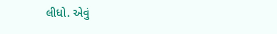લીધો. એવું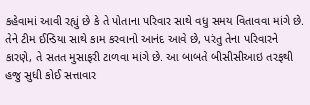કહેવામાં આવી રહ્યું છે કે તે પોતાના પરિવાર સાથે વધુ સમય વિતાવવા માંગે છે. તેને ટીમ ઈન્ડિયા સાથે કામ કરવાનો આનંદ આવે છે, પરંતુ તેના પરિવારને કારણે, તે સતત મુસાફરી ટાળવા માંગે છે. આ બાબતે બીસીસીઆઇ તરફથી હજુ સુધી કોઈ સત્તાવાર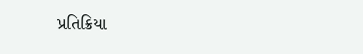પ્રતિક્રિયા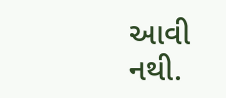આવી નથી.